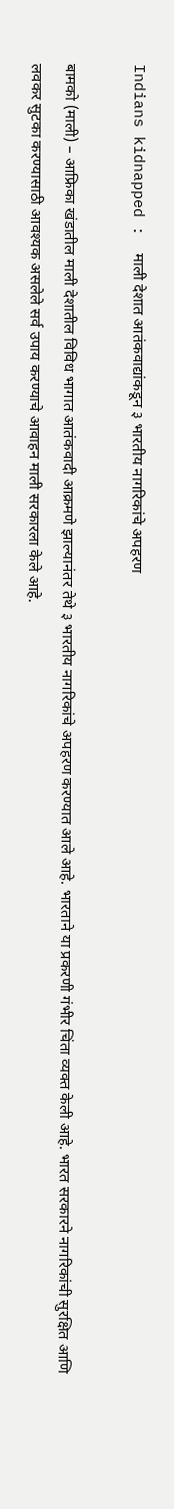Indians kidnapped :  माली देशात आतंकवाद्यांकडून ३ भारतीय नागरिकांचे अपहरण

बामको (माली) – आफ्रिका खंडातील माली देशातील विविध भागात आतंकवादी आक्रमणे झाल्यानंतर तेथे ३ भारतीय नागरिकांचे अपहरण करण्यात आले आहे. भारताने या प्रकरणी गंभीर चिंता व्यक्त केली आहे. भारत सरकारने नागरिकांची सुरक्षित आणि लवकर सुटका करण्यासाठी आवश्यक असलेले सर्व उपाय करण्याचे आवाहन माली सरकारला केले आहे.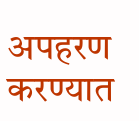अपहरण करण्यात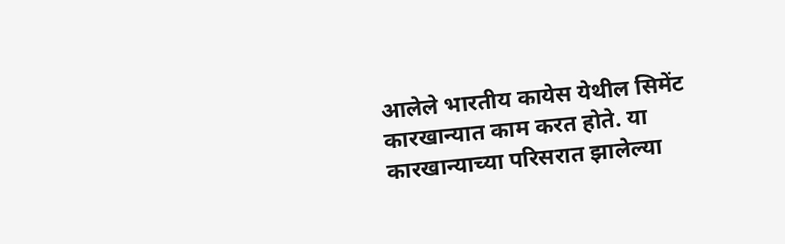आलेले भारतीय कायेस येथील सिमेंट कारखान्यात काम करत होते. या कारखान्याच्या परिसरात झालेल्या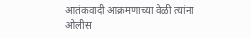आतंकवादी आक्रमणाच्या वेळी त्यांना ओलीस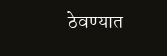ठेवण्यात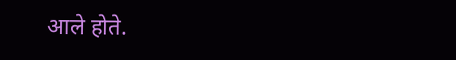आले होते.